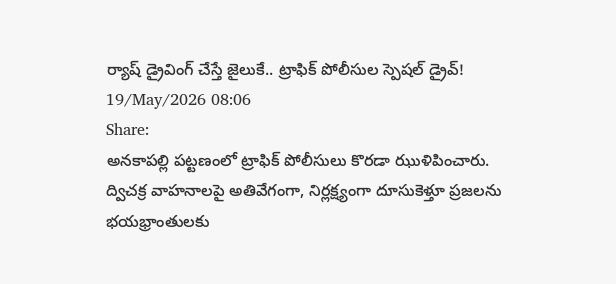ర్యాష్ డ్రైవింగ్ చేస్తే జైలుకే.. ట్రాఫిక్ పోలీసుల స్పెషల్ డ్రైవ్!
19/May/2026 08:06
Share:
అనకాపల్లి పట్టణంలో ట్రాఫిక్ పోలీసులు కొరడా ఝుళిపించారు. ద్విచక్ర వాహనాలపై అతివేగంగా, నిర్లక్ష్యంగా దూసుకెళ్తూ ప్రజలను భయభ్రాంతులకు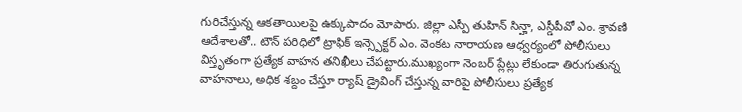గురిచేస్తున్న ఆకతాయిలపై ఉక్కుపాదం మోపారు. జిల్లా ఎస్పీ తుహిన్ సిన్హా, ఎస్డీపీవో ఎం. శ్రావణి ఆదేశాలతో.. టౌన్ పరిధిలో ట్రాఫిక్ ఇన్స్పెక్టర్ ఎం. వెంకట నారాయణ ఆధ్వర్యంలో పోలీసులు విస్తృతంగా ప్రత్యేక వాహన తనిఖీలు చేపట్టారు.ముఖ్యంగా నెంబర్ ప్లేట్లు లేకుండా తిరుగుతున్న వాహనాలు, అధిక శబ్దం చేస్తూ ర్యాష్ డ్రైవింగ్ చేస్తున్న వారిపై పోలీసులు ప్రత్యేక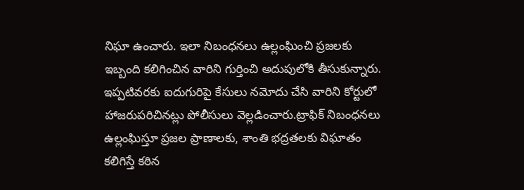నిఘా ఉంచారు. ఇలా నిబంధనలు ఉల్లంఘించి ప్రజలకు ఇబ్బంది కలిగించిన వారిని గుర్తించి అదుపులోకి తీసుకున్నారు. ఇప్పటివరకు ఐదుగురిపై కేసులు నమోదు చేసి వారిని కోర్టులో హాజరుపరిచినట్లు పోలీసులు వెల్లడించారు.ట్రాఫిక్ నిబంధనలు ఉల్లంఘిస్తూ ప్రజల ప్రాణాలకు, శాంతి భద్రతలకు విఘాతం కలిగిస్తే కఠిన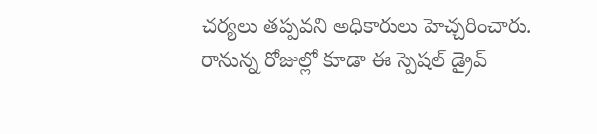చర్యలు తప్పవని అధికారులు హెచ్చరించారు. రానున్న రోజుల్లో కూడా ఈ స్పెషల్ డ్రైవ్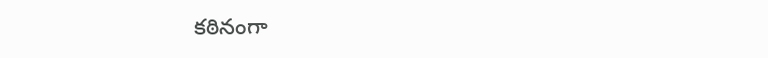కఠినంగా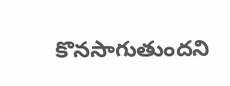కొనసాగుతుందని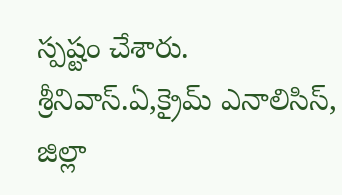స్పష్టం చేశారు.
శ్రీనివాస్.ఏ,క్రైమ్ ఎనాలిసిస్, జిల్లా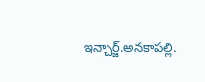ఇన్చార్జ్.అనకాపల్లి.